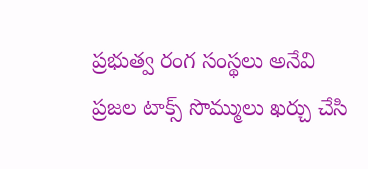ప్రభుత్వ రంగ సంస్థలు అనేవి ప్రజల టాక్స్ సొమ్ములు ఖర్చు చేసి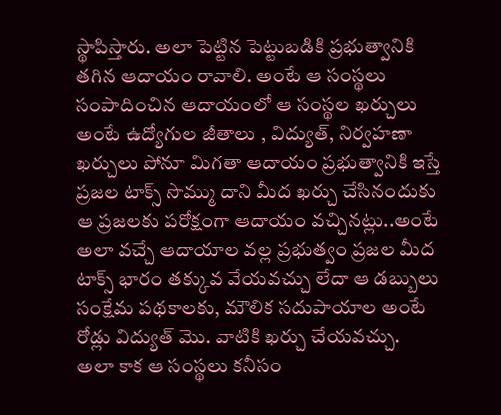స్థాపిస్తారు. అలా పెట్టిన పెట్టుబడికి ప్రభుత్వానికి తగిన ఆదాయం రావాలి. అంటే ఆ సంస్థలు సంపాదించిన ఆదాయంలో ఆ సంస్థల ఖర్చులు అంటే ఉద్యోగుల జీతాలు , విద్యుత్, నిర్వహణా ఖర్చులు పోనూ మిగతా ఆదాయం ప్రభుత్వానికి ఇస్తే ప్రజల టాక్స్ సొమ్ము దాని మీద ఖర్చు చేసినందుకు ఆ ప్రజలకు పరోక్షంగా ఆదాయం వచ్చినట్లు..అంటే అలా వచ్చే ఆదాయాల వల్ల ప్రభుత్వం ప్రజల మీద టాక్స్ భారం తక్కువ వేయవచ్చు లేదా ఆ డబ్బులు సంక్షేమ పథకాలకు, మౌలిక సదుపాయాల అంటే రోడ్లు విద్యుత్ మొ. వాటికి ఖర్చు చేయవచ్చు.
అలా కాక ఆ సంస్థలు కనీసం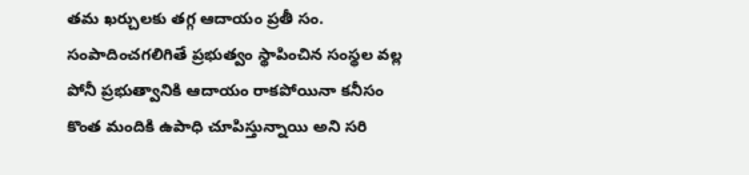తమ ఖర్చులకు తగ్గ ఆదాయం ప్రతీ సం. సంపాదించగలిగితే ప్రభుత్వం స్థాపించిన సంస్థల వల్ల పోనీ ప్రభుత్వానికి ఆదాయం రాకపోయినా కనీసం కొంత మందికి ఉపాధి చూపిస్తున్నాయి అని సరి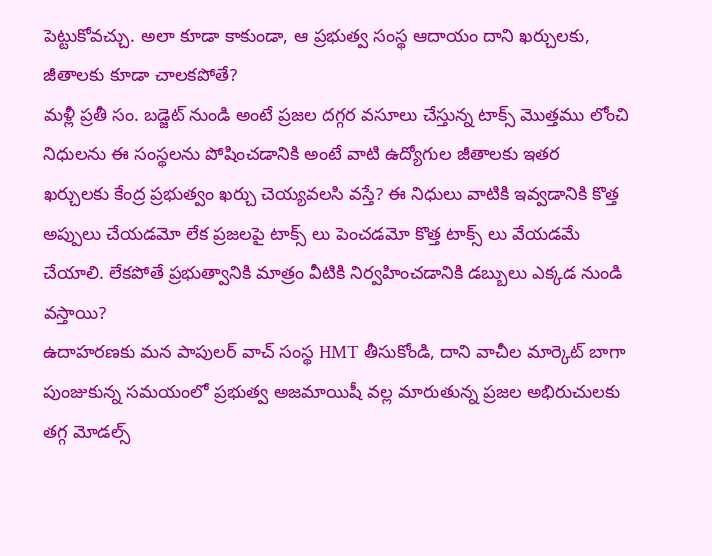పెట్టుకోవచ్చు. అలా కూడా కాకుండా, ఆ ప్రభుత్వ సంస్థ ఆదాయం దాని ఖర్చులకు, జీతాలకు కూడా చాలకపోతే?
మళ్లీ ప్రతీ సం. బడ్జెట్ నుండి అంటే ప్రజల దగ్గర వసూలు చేస్తున్న టాక్స్ మొత్తము లోంచి నిధులను ఈ సంస్థలను పోషించడానికి అంటే వాటి ఉద్యోగుల జీతాలకు ఇతర ఖర్చులకు కేంద్ర ప్రభుత్వం ఖర్చు చెయ్యవలసి వస్తే? ఈ నిధులు వాటికి ఇవ్వడానికి కొత్త అప్పులు చేయడమో లేక ప్రజలపై టాక్స్ లు పెంచడమో కొత్త టాక్స్ లు వేయడమే చేయాలి. లేకపోతే ప్రభుత్వానికి మాత్రం వీటికి నిర్వహించడానికి డబ్బులు ఎక్కడ నుండి వస్తాయి?
ఉదాహరణకు మన పాపులర్ వాచ్ సంస్థ HMT తీసుకోండి, దాని వాచీల మార్కెట్ బాగా పుంజుకున్న సమయంలో ప్రభుత్వ అజమాయిషీ వల్ల మారుతున్న ప్రజల అభిరుచులకు తగ్గ మోడల్స్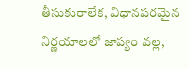తీసుకురాలేక, విధానపరమైన నిర్ణయాలలో జాప్యం వల్ల,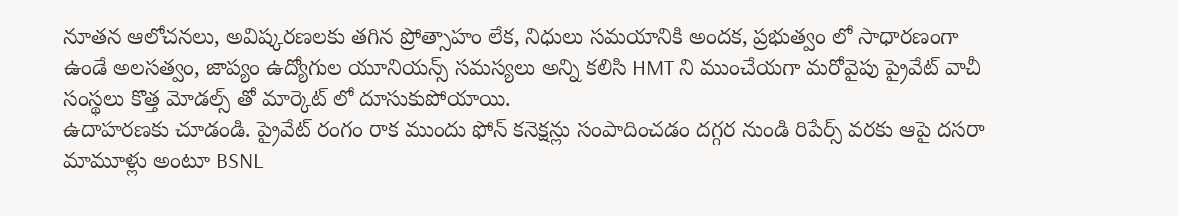నూతన ఆలోచనలు, అవిష్కరణలకు తగిన ప్రోత్సాహం లేక, నిధులు సమయానికి అందక, ప్రభుత్వం లో సాధారణంగా ఉండే అలసత్వం, జాప్యం ఉద్యోగుల యూనియన్స్ సమస్యలు అన్ని కలిసి HMT ని ముంచేయగా మరోవైపు ప్రైవేట్ వాచీ సంస్థలు కొత్త మోడల్స్ తో మార్కెట్ లో దూసుకుపోయాయి.
ఉదాహరణకు చూడండి. ప్రైవేట్ రంగం రాక ముందు ఫోన్ కనెక్షన్లు సంపాదించడం దగ్గర నుండి రిపేర్స్ వరకు ఆపై దసరా మామూళ్లు అంటూ BSNL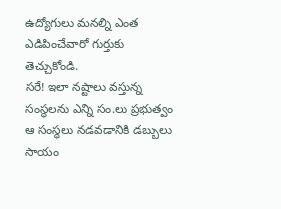ఉద్యోగులు మనల్ని ఎంత ఎడిపించేవారో గుర్తుకు తెచ్చుకోండి.
సరే! ఇలా నష్టాలు వస్తున్న సంస్థలను ఎన్ని సం.లు ప్రభుత్వం ఆ సంస్థలు నడవడానికి డబ్బులు సాయం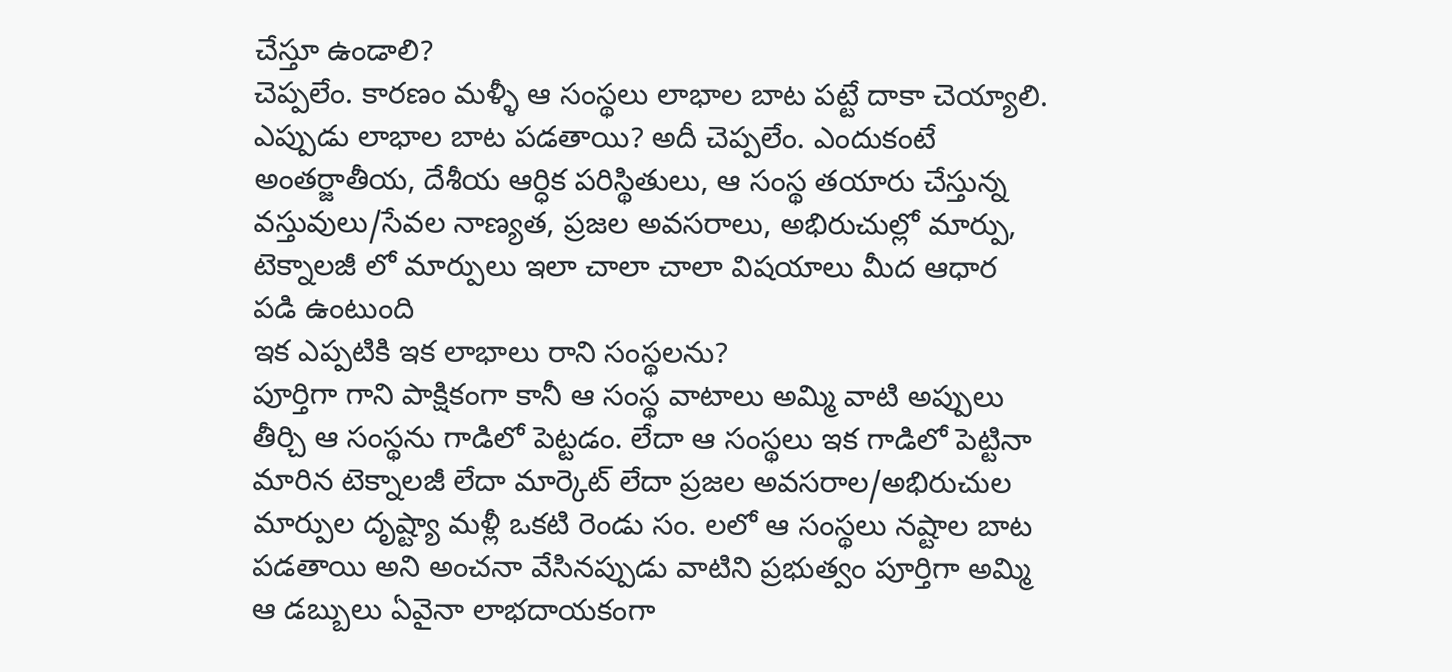చేస్తూ ఉండాలి?
చెప్పలేం. కారణం మళ్ళీ ఆ సంస్థలు లాభాల బాట పట్టే దాకా చెయ్యాలి. ఎప్పుడు లాభాల బాట పడతాయి? అదీ చెప్పలేం. ఎందుకంటే అంతర్జాతీయ, దేశీయ ఆర్ధిక పరిస్థితులు, ఆ సంస్థ తయారు చేస్తున్న వస్తువులు/సేవల నాణ్యత, ప్రజల అవసరాలు, అభిరుచుల్లో మార్పు, టెక్నాలజీ లో మార్పులు ఇలా చాలా చాలా విషయాలు మీద ఆధార పడి ఉంటుంది
ఇక ఎప్పటికి ఇక లాభాలు రాని సంస్థలను?
పూర్తిగా గాని పాక్షికంగా కానీ ఆ సంస్థ వాటాలు అమ్మి వాటి అప్పులు తీర్చి ఆ సంస్థను గాడిలో పెట్టడం. లేదా ఆ సంస్థలు ఇక గాడిలో పెట్టినా మారిన టెక్నాలజీ లేదా మార్కెట్ లేదా ప్రజల అవసరాల/అభిరుచుల మార్పుల దృష్ట్యా మళ్లీ ఒకటి రెండు సం. లలో ఆ సంస్థలు నష్టాల బాట పడతాయి అని అంచనా వేసినప్పుడు వాటిని ప్రభుత్వం పూర్తిగా అమ్మి ఆ డబ్బులు ఏవైనా లాభదాయకంగా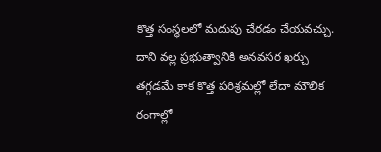కొత్త సంస్థలలో మదుపు చేరడం చేయవచ్చు.
దాని వల్ల ప్రభుత్వానికి అనవసర ఖర్చు తగ్గడమే కాక కొత్త పరిశ్రమల్లో లేదా మౌలిక రంగాల్లో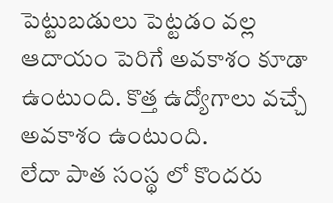పెట్టుబడులు పెట్టడం వల్ల ఆదాయం పెరిగే అవకాశం కూడా ఉంటుంది. కొత్త ఉద్యోగాలు వచ్చే అవకాశం ఉంటుంది.
లేదా పాత సంస్థ లో కొందరు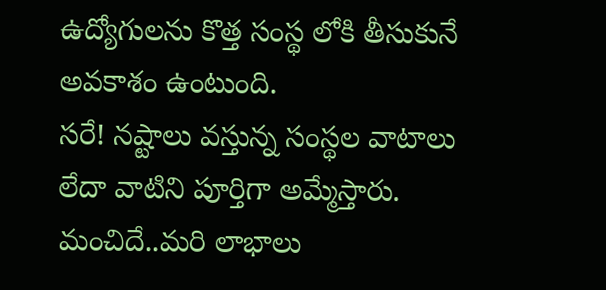ఉద్యోగులను కొత్త సంస్థ లోకి తీసుకునే అవకాశం ఉంటుంది.
సరే! నష్టాలు వస్తున్న సంస్థల వాటాలు లేదా వాటిని పూర్తిగా అమ్మేస్తారు. మంచిదే..మరి లాభాలు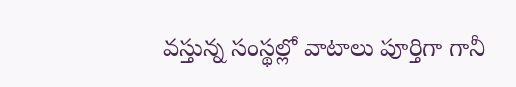వస్తున్న సంస్థల్లో వాటాలు పూర్తిగా గానీ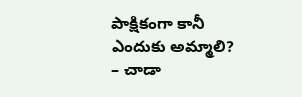పాక్షికంగా కానీ ఎందుకు అమ్మాలి?
– చాడా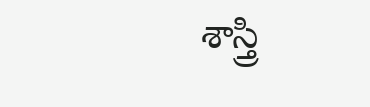శాస్త్రి